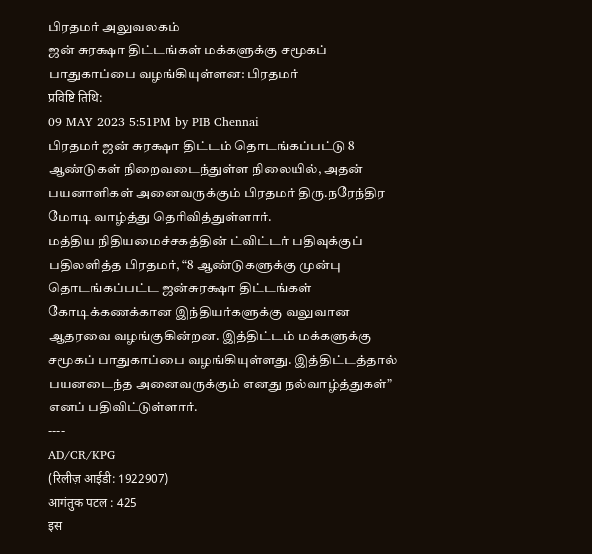பிரதமர் அலுவலகம்
ஜன் சுரக்ஷா திட்டங்கள் மக்களுக்கு சமூகப் பாதுகாப்பை வழங்கியுள்ளன: பிரதமர்
प्रविष्टि तिथि:
09 MAY 2023 5:51PM by PIB Chennai
பிரதமர் ஜன் சுரக்ஷா திட்டம் தொடங்கப்பட்டு 8 ஆண்டுகள் நிறைவடைந்துள்ள நிலையில், அதன் பயனாளிகள் அனைவருக்கும் பிரதமர் திரு.நரேந்திர மோடி வாழ்த்து தெரிவித்துள்ளார்.
மத்திய நிதியமைச்சகத்தின் ட்விட்டர் பதிவுக்குப் பதிலளித்த பிரதமர், “8 ஆண்டுகளுக்கு முன்பு தொடங்கப்பட்ட ஜன்சுரக்ஷா திட்டங்கள் கோடிக்கணக்கான இந்தியர்களுக்கு வலுவான ஆதரவை வழங்குகின்றன. இத்திட்டம் மக்களுக்கு சமூகப் பாதுகாப்பை வழங்கியுள்ளது. இத்திட்டத்தால் பயனடைந்த அனைவருக்கும் எனது நல்வாழ்த்துகள்” எனப் பதிவிட்டுள்ளார்.
----
AD/CR/KPG
(रिलीज़ आईडी: 1922907)
आगंतुक पटल : 425
इस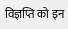विज्ञप्ति को इन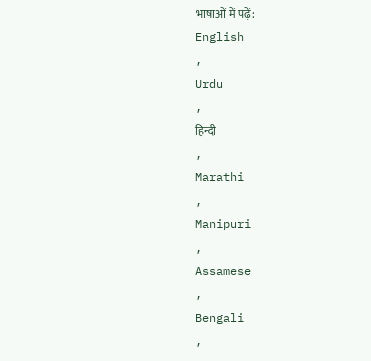भाषाओं में पढ़ें:
English
,
Urdu
,
हिन्दी
,
Marathi
,
Manipuri
,
Assamese
,
Bengali
,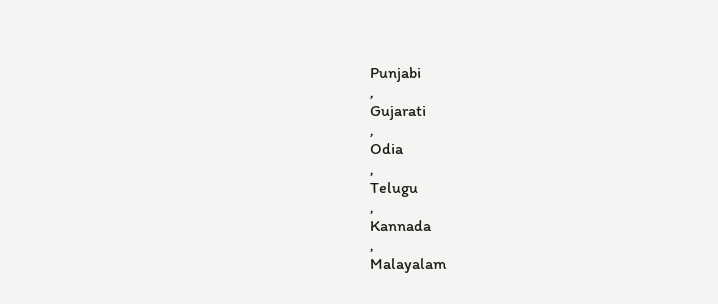Punjabi
,
Gujarati
,
Odia
,
Telugu
,
Kannada
,
Malayalam